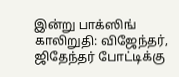இன்று பாக்ஸிங் காலிறுதி: விஜேந்தர், ஜிதேந்தர் போட்டிக்கு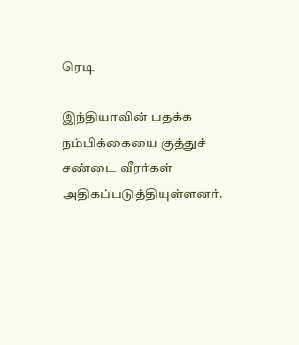ரெடி

இந்தியாவின் பதக்க நம்பிக்கையை குத்துச் சண்டை வீரர்கள் அதிகப்படுத்தியுள்ளனர்.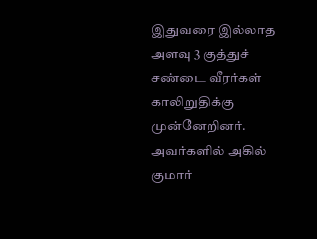இதுவரை இல்லாத அளவு 3 குத்துச் சண்டை வீரர்கள் காலிறுதிக்கு முன்னேறினர். அவர்களில் அகில் குமார்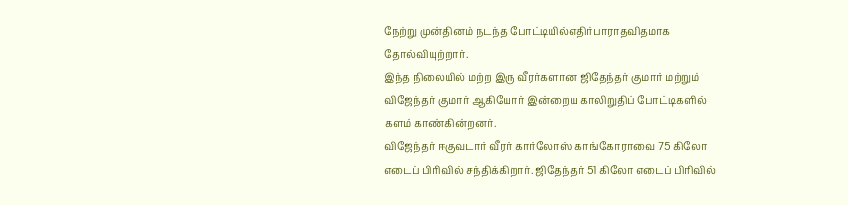நேற்று முன்தினம் நடந்த போட்டியில்எதிர்பாராதவிதமாக தோல்வியுற்றார்.
இந்த நிலையில் மற்ற இரு வீரர்களான ஜிதேந்தர் குமார் மற்றும் விஜேந்தர் குமார் ஆகியோர் இன்றைய காலிறுதிப் போட்டிகளில் களம் காண்கின்றனர்.
விஜேந்தர் ஈகுவடார் வீரர் கார்லோஸ் காங்கோராவை 75 கிலோ எடைப் பிரிவில் சந்திக்கிறார். ஜிதேந்தர் 51 கிலோ எடைப் பிரிவில்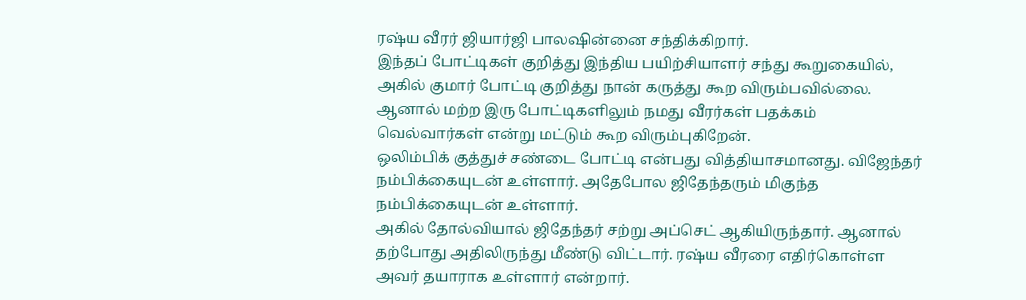ரஷ்ய வீரர் ஜியார்ஜி பாலஷின்னை சந்திக்கிறார்.
இந்தப் போட்டிகள் குறித்து இந்திய பயிற்சியாளர் சந்து கூறுகையில், அகில் குமார் போட்டி குறித்து நான் கருத்து கூற விரும்பவில்லை. ஆனால் மற்ற இரு போட்டிகளிலும் நமது வீரர்கள் பதக்கம் வெல்வார்கள் என்று மட்டும் கூற விரும்புகிறேன்.
ஒலிம்பிக் குத்துச் சண்டை போட்டி என்பது வித்தியாசமானது. விஜேந்தர் நம்பிக்கையுடன் உள்ளார். அதேபோல ஜிதேந்தரும் மிகுந்த நம்பிக்கையுடன் உள்ளார்.
அகில் தோல்வியால் ஜிதேந்தர் சற்று அப்செட் ஆகியிருந்தார். ஆனால் தற்போது அதிலிருந்து மீண்டு விட்டார். ரஷ்ய வீரரை எதிர்கொள்ள அவர் தயாராக உள்ளார் என்றார்.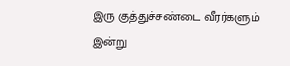இரு குத்துச்சண்டை வீரர்களும் இன்று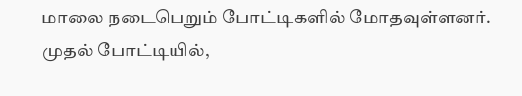மாலை நடைபெறும் போட்டிகளில் மோதவுள்ளனர். முதல் போட்டியில்,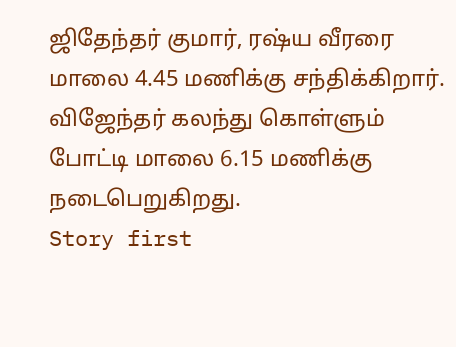ஜிதேந்தர் குமார், ரஷ்ய வீரரை மாலை 4.45 மணிக்கு சந்திக்கிறார். விஜேந்தர் கலந்து கொள்ளும் போட்டி மாலை 6.15 மணிக்கு நடைபெறுகிறது.
Story first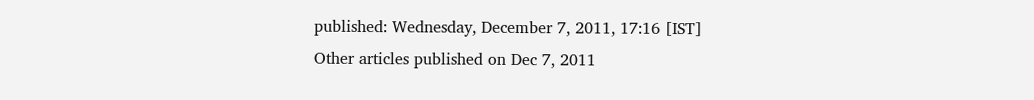published: Wednesday, December 7, 2011, 17:16 [IST]
Other articles published on Dec 7, 2011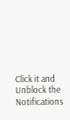Click it and Unblock the Notifications